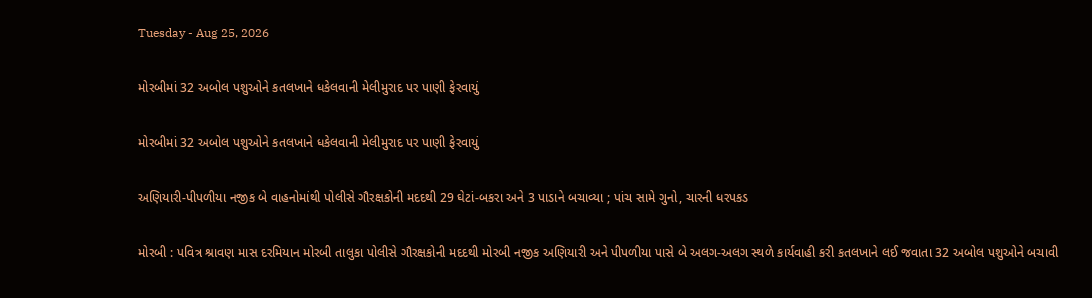Tuesday - Aug 25, 2026

મોરબીમાં 32 અબોલ પશુઓને કતલખાને ધકેલવાની મેલીમુરાદ પર પાણી ફેરવાયું

મોરબીમાં 32 અબોલ પશુઓને કતલખાને ધકેલવાની મેલીમુરાદ પર પાણી ફેરવાયું

અણિયારી-પીપળીયા નજીક બે વાહનોમાંથી પોલીસે ગૌરક્ષકોની મદદથી 29 ઘેટાં-બકરા અને 3 પાડાને બચાવ્યા ; પાંચ સામે ગુનો, ચારની ધરપકડ

મોરબી : પવિત્ર શ્રાવણ માસ દરમિયાન મોરબી તાલુકા પોલીસે ગૌરક્ષકોની મદદથી મોરબી નજીક અણિયારી અને પીપળીયા પાસે બે અલગ-અલગ સ્થળે કાર્યવાહી કરી કતલખાને લઈ જવાતા 32 અબોલ પશુઓને બચાવી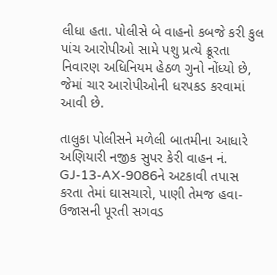લીધા હતા. પોલીસે બે વાહનો કબજે કરી કુલ પાંચ આરોપીઓ સામે પશુ પ્રત્યે ક્રૂરતા નિવારણ અધિનિયમ હેઠળ ગુનો નોંધ્યો છે, જેમાં ચાર આરોપીઓની ધરપકડ કરવામાં આવી છે.

તાલુકા પોલીસને મળેલી બાતમીના આધારે અણિયારી નજીક સુપર કેરી વાહન નં. GJ-13-AX-9086ને અટકાવી તપાસ કરતા તેમાં ઘાસચારો, પાણી તેમજ હવા-ઉજાસની પૂરતી સગવડ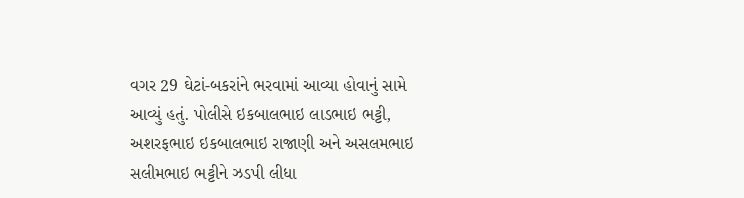વગર 29 ઘેટાં-બકરાંને ભરવામાં આવ્યા હોવાનું સામે આવ્યું હતું. પોલીસે ઇકબાલભાઇ લાડભાઇ ભટ્ટી, અશરફભાઇ ઇકબાલભાઇ રાજાણી અને અસલમભાઇ સલીમભાઇ ભટ્ટીને ઝડપી લીધા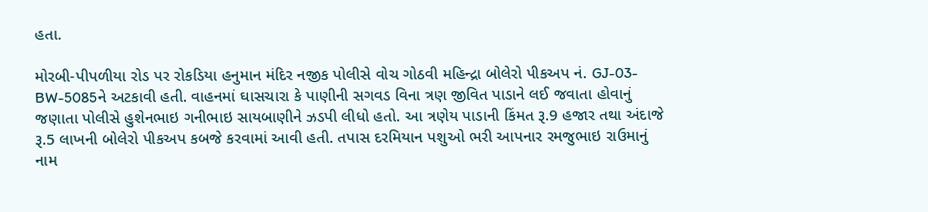હતા.

મોરબી-પીપળીયા રોડ પર રોકડિયા હનુમાન મંદિર નજીક પોલીસે વોચ ગોઠવી મહિન્દ્રા બોલેરો પીકઅપ નં. GJ-03-BW-5085ને અટકાવી હતી. વાહનમાં ઘાસચારા કે પાણીની સગવડ વિના ત્રણ જીવિત પાડાને લઈ જવાતા હોવાનું જણાતા પોલીસે હુશેનભાઇ ગનીભાઇ સાયબાણીને ઝડપી લીધો હતો. આ ત્રણેય પાડાની કિંમત રૂ.9 હજાર તથા અંદાજે રૂ.5 લાખની બોલેરો પીકઅપ કબજે કરવામાં આવી હતી. તપાસ દરમિયાન પશુઓ ભરી આપનાર રમજુભાઇ રાઉમાનું નામ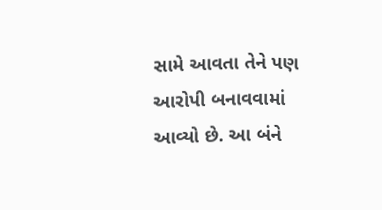સામે આવતા તેને પણ આરોપી બનાવવામાં આવ્યો છે. આ બંને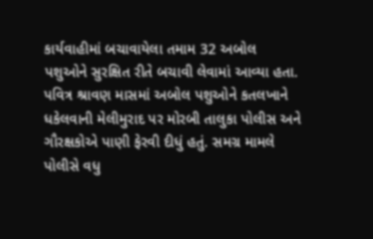કાર્યવાહીમાં બચાવાયેલા તમામ 32 અબોલ પશુઓને સુરક્ષિત રીતે બચાવી લેવામાં આવ્યા હતા. પવિત્ર શ્રાવણ માસમાં અબોલ પશુઓને કતલખાને ધકેલવાની મેલીમુરાદ પર મોરબી તાલુકા પોલીસ અને ગૌરક્ષકોએ પાણી ફેરવી દીધું હતું. સમગ્ર મામલે પોલીસે વધુ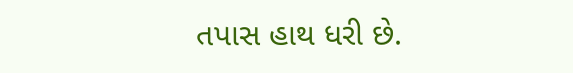તપાસ હાથ ધરી છે.